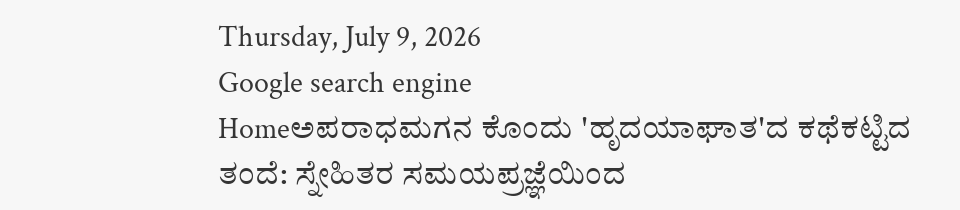Thursday, July 9, 2026
Google search engine
Homeಅಪರಾಧಮಗನ ಕೊಂದು 'ಹೃದಯಾಘಾತ'ದ ಕಥೆಕಟ್ಟಿದ ತಂದೆ: ಸ್ನೇಹಿತರ ಸಮಯಪ್ರಜ್ಞೆಯಿಂದ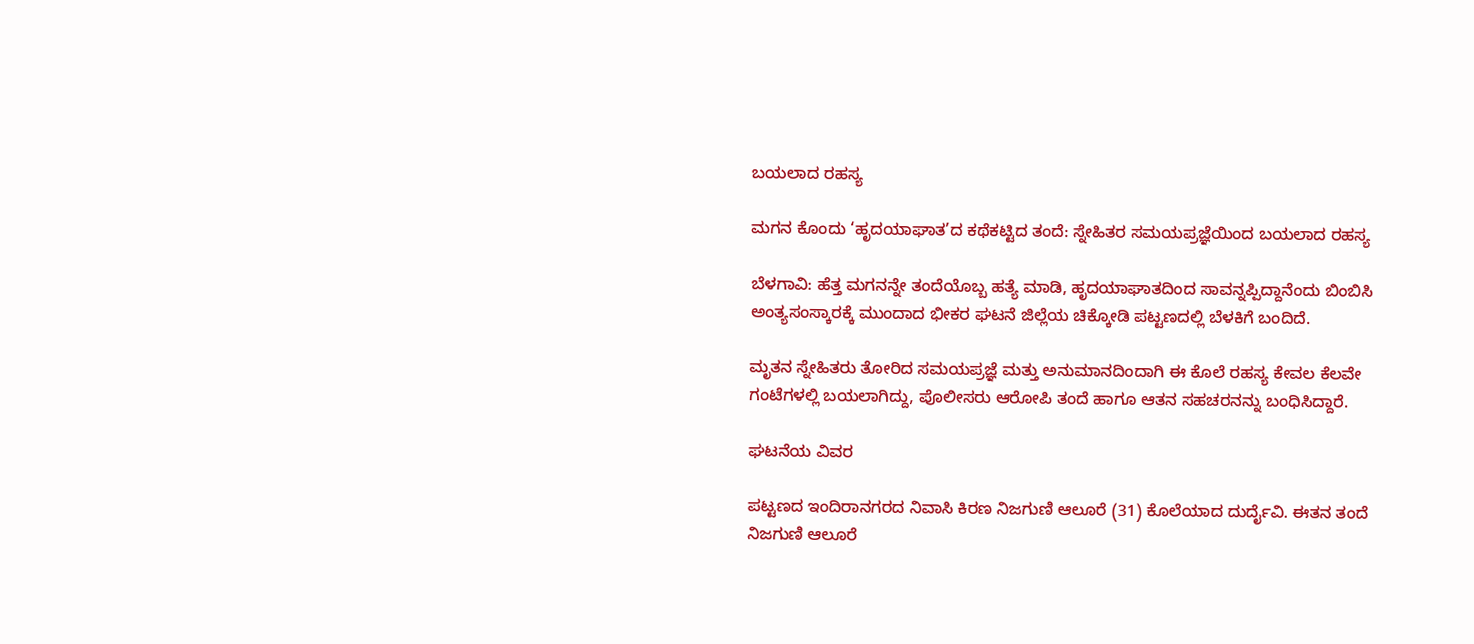ಬಯಲಾದ ರಹಸ್ಯ

ಮಗನ ಕೊಂದು ‘ಹೃದಯಾಘಾತ’ದ ಕಥೆಕಟ್ಟಿದ ತಂದೆ: ಸ್ನೇಹಿತರ ಸಮಯಪ್ರಜ್ಞೆಯಿಂದ ಬಯಲಾದ ರಹಸ್ಯ

ಬೆಳಗಾವಿ: ಹೆತ್ತ ಮಗನನ್ನೇ ತಂದೆಯೊಬ್ಬ ಹತ್ಯೆ ಮಾಡಿ, ಹೃದಯಾಘಾತದಿಂದ ಸಾವನ್ನಪ್ಪಿದ್ದಾನೆಂದು ಬಿಂಬಿಸಿ ಅಂತ್ಯಸಂಸ್ಕಾರಕ್ಕೆ ಮುಂದಾದ ಭೀಕರ ಘಟನೆ ಜಿಲ್ಲೆಯ ಚಿಕ್ಕೋಡಿ ಪಟ್ಟಣದಲ್ಲಿ ಬೆಳಕಿಗೆ ಬಂದಿದೆ.

ಮೃತನ ಸ್ನೇಹಿತರು ತೋರಿದ ಸಮಯಪ್ರಜ್ಞೆ ಮತ್ತು ಅನುಮಾನದಿಂದಾಗಿ ಈ ಕೊಲೆ ರಹಸ್ಯ ಕೇವಲ ಕೆಲವೇ ಗಂಟೆಗಳಲ್ಲಿ ಬಯಲಾಗಿದ್ದು, ಪೊಲೀಸರು ಆರೋಪಿ ತಂದೆ ಹಾಗೂ ಆತನ ಸಹಚರನನ್ನು ಬಂಧಿಸಿದ್ದಾರೆ.

ಘಟನೆಯ ವಿವರ

ಪಟ್ಟಣದ ಇಂದಿರಾನಗರದ ನಿವಾಸಿ ಕಿರಣ ನಿಜಗುಣಿ ಆಲೂರೆ (31) ಕೊಲೆಯಾದ ದುರ್ದೈವಿ. ಈತನ ತಂದೆ ನಿಜಗುಣಿ ಆಲೂರೆ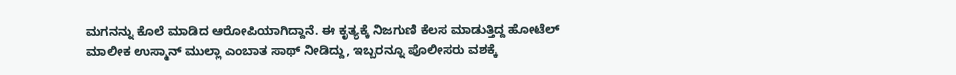ಮಗನನ್ನು ಕೊಲೆ ಮಾಡಿದ ಆರೋಪಿಯಾಗಿದ್ದಾನೆ. ಈ ಕೃತ್ಯಕ್ಕೆ ನಿಜಗುಣಿ ಕೆಲಸ ಮಾಡುತ್ತಿದ್ದ ಹೋಟೆಲ್ ಮಾಲೀಕ ಉಸ್ಮಾನ್ ಮುಲ್ಲಾ ಎಂಬಾತ ಸಾಥ್ ನೀಡಿದ್ದು, ಇಬ್ಬರನ್ನೂ ಪೊಲೀಸರು ವಶಕ್ಕೆ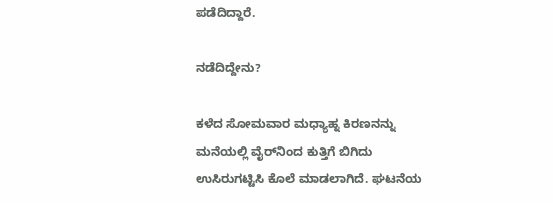ಪಡೆದಿದ್ದಾರೆ.

ನಡೆದಿದ್ದೇನು?

ಕಳೆದ ಸೋಮವಾರ ಮಧ್ಯಾಹ್ನ ಕಿರಣನನ್ನು ಮನೆಯಲ್ಲಿ ವೈರ್‌ನಿಂದ ಕುತ್ತಿಗೆ ಬಿಗಿದು ಉಸಿರುಗಟ್ಟಿಸಿ ಕೊಲೆ ಮಾಡಲಾಗಿದೆ. ಘಟನೆಯ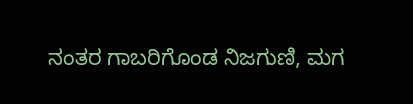ನಂತರ ಗಾಬರಿಗೊಂಡ ನಿಜಗುಣಿ, ಮಗ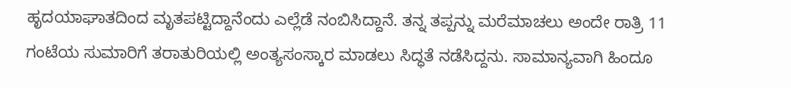ಹೃದಯಾಘಾತದಿಂದ ಮೃತಪಟ್ಟಿದ್ದಾನೆಂದು ಎಲ್ಲೆಡೆ ನಂಬಿಸಿದ್ದಾನೆ. ತನ್ನ ತಪ್ಪನ್ನು ಮರೆಮಾಚಲು ಅಂದೇ ರಾತ್ರಿ 11 ಗಂಟೆಯ ಸುಮಾರಿಗೆ ತರಾತುರಿಯಲ್ಲಿ ಅಂತ್ಯಸಂಸ್ಕಾರ ಮಾಡಲು ಸಿದ್ಧತೆ ನಡೆಸಿದ್ದನು. ಸಾಮಾನ್ಯವಾಗಿ ಹಿಂದೂ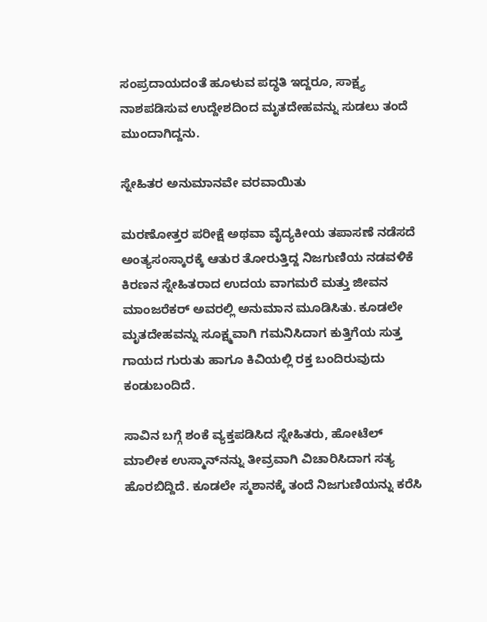ಸಂಪ್ರದಾಯದಂತೆ ಹೂಳುವ ಪದ್ಧತಿ ಇದ್ದರೂ, ಸಾಕ್ಷ್ಯ ನಾಶಪಡಿಸುವ ಉದ್ದೇಶದಿಂದ ಮೃತದೇಹವನ್ನು ಸುಡಲು ತಂದೆ ಮುಂದಾಗಿದ್ದನು.

ಸ್ನೇಹಿತರ ಅನುಮಾನವೇ ವರವಾಯಿತು

ಮರಣೋತ್ತರ ಪರೀಕ್ಷೆ ಅಥವಾ ವೈದ್ಯಕೀಯ ತಪಾಸಣೆ ನಡೆಸದೆ ಅಂತ್ಯಸಂಸ್ಕಾರಕ್ಕೆ ಆತುರ ತೋರುತ್ತಿದ್ದ ನಿಜಗುಣಿಯ ನಡವಳಿಕೆ ಕಿರಣನ ಸ್ನೇಹಿತರಾದ ಉದಯ ವಾಗಮರೆ ಮತ್ತು ಜೀವನ ಮಾಂಜರೆಕರ್ ಅವರಲ್ಲಿ ಅನುಮಾನ ಮೂಡಿಸಿತು. ಕೂಡಲೇ ಮೃತದೇಹವನ್ನು ಸೂಕ್ಷ್ಮವಾಗಿ ಗಮನಿಸಿದಾಗ ಕುತ್ತಿಗೆಯ ಸುತ್ತ ಗಾಯದ ಗುರುತು ಹಾಗೂ ಕಿವಿಯಲ್ಲಿ ರಕ್ತ ಬಂದಿರುವುದು ಕಂಡುಬಂದಿದೆ.

ಸಾವಿನ ಬಗ್ಗೆ ಶಂಕೆ ವ್ಯಕ್ತಪಡಿಸಿದ ಸ್ನೇಹಿತರು, ಹೋಟೆಲ್ ಮಾಲೀಕ ಉಸ್ಮಾನ್‌ನನ್ನು ತೀವ್ರವಾಗಿ ವಿಚಾರಿಸಿದಾಗ ಸತ್ಯ ಹೊರಬಿದ್ದಿದೆ. ಕೂಡಲೇ ಸ್ಮಶಾನಕ್ಕೆ ತಂದೆ ನಿಜಗುಣಿಯನ್ನು ಕರೆಸಿ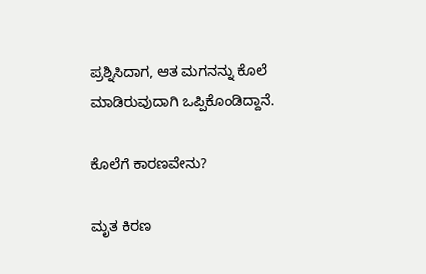ಪ್ರಶ್ನಿಸಿದಾಗ, ಆತ ಮಗನನ್ನು ಕೊಲೆ ಮಾಡಿರುವುದಾಗಿ ಒಪ್ಪಿಕೊಂಡಿದ್ದಾನೆ.

ಕೊಲೆಗೆ ಕಾರಣವೇನು?

ಮೃತ ಕಿರಣ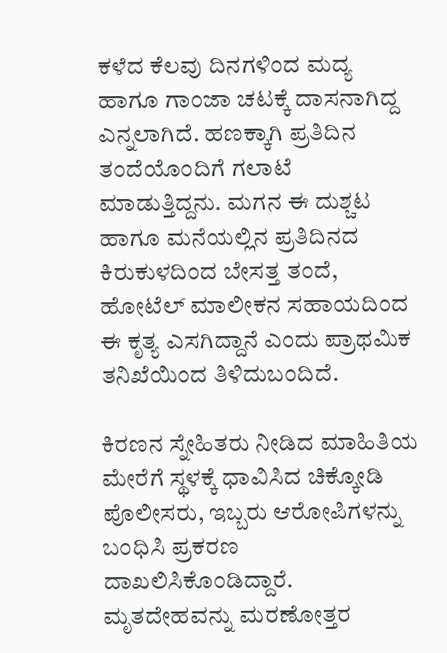ಕಳೆದ ಕೆಲವು ದಿನಗಳಿಂದ ಮದ್ಯ ಹಾಗೂ ಗಾಂಜಾ ಚಟಕ್ಕೆ ದಾಸನಾಗಿದ್ದ ಎನ್ನಲಾಗಿದೆ. ಹಣಕ್ಕಾಗಿ ಪ್ರತಿದಿನ ತಂದೆಯೊಂದಿಗೆ ಗಲಾಟೆ ಮಾಡುತ್ತಿದ್ದನು. ಮಗನ ಈ ದುಶ್ಚಟ ಹಾಗೂ ಮನೆಯಲ್ಲಿನ ಪ್ರತಿದಿನದ ಕಿರುಕುಳದಿಂದ ಬೇಸತ್ತ ತಂದೆ, ಹೋಟೆಲ್ ಮಾಲೀಕನ ಸಹಾಯದಿಂದ ಈ ಕೃತ್ಯ ಎಸಗಿದ್ದಾನೆ ಎಂದು ಪ್ರಾಥಮಿಕ ತನಿಖೆಯಿಂದ ತಿಳಿದುಬಂದಿದೆ.

ಕಿರಣನ ಸ್ನೇಹಿತರು ನೀಡಿದ ಮಾಹಿತಿಯ ಮೇರೆಗೆ ಸ್ಥಳಕ್ಕೆ ಧಾವಿಸಿದ ಚಿಕ್ಕೋಡಿ ಪೊಲೀಸರು, ಇಬ್ಬರು ಆರೋಪಿಗಳನ್ನು ಬಂಧಿಸಿ ಪ್ರಕರಣ ದಾಖಲಿಸಿಕೊಂಡಿದ್ದಾರೆ. ಮೃತದೇಹವನ್ನು ಮರಣೋತ್ತರ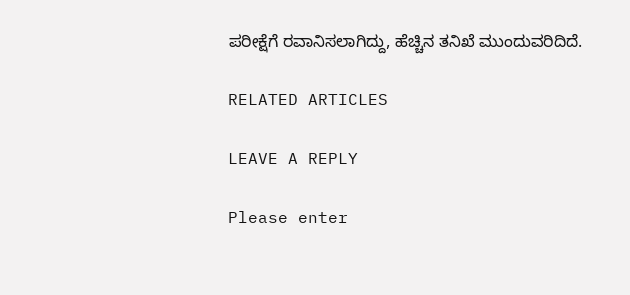ಪರೀಕ್ಷೆಗೆ ರವಾನಿಸಲಾಗಿದ್ದು, ಹೆಚ್ಚಿನ ತನಿಖೆ ಮುಂದುವರಿದಿದೆ.

RELATED ARTICLES

LEAVE A REPLY

Please enter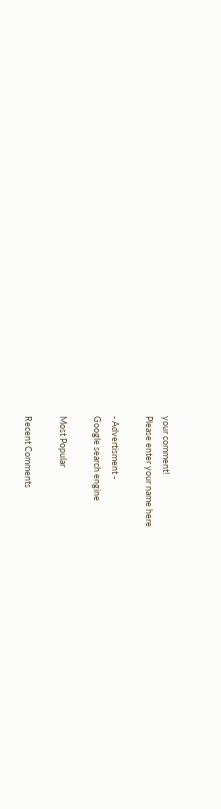your comment!
Please enter your name here

- Advertisment -
Google search engine

Most Popular

Recent Comments